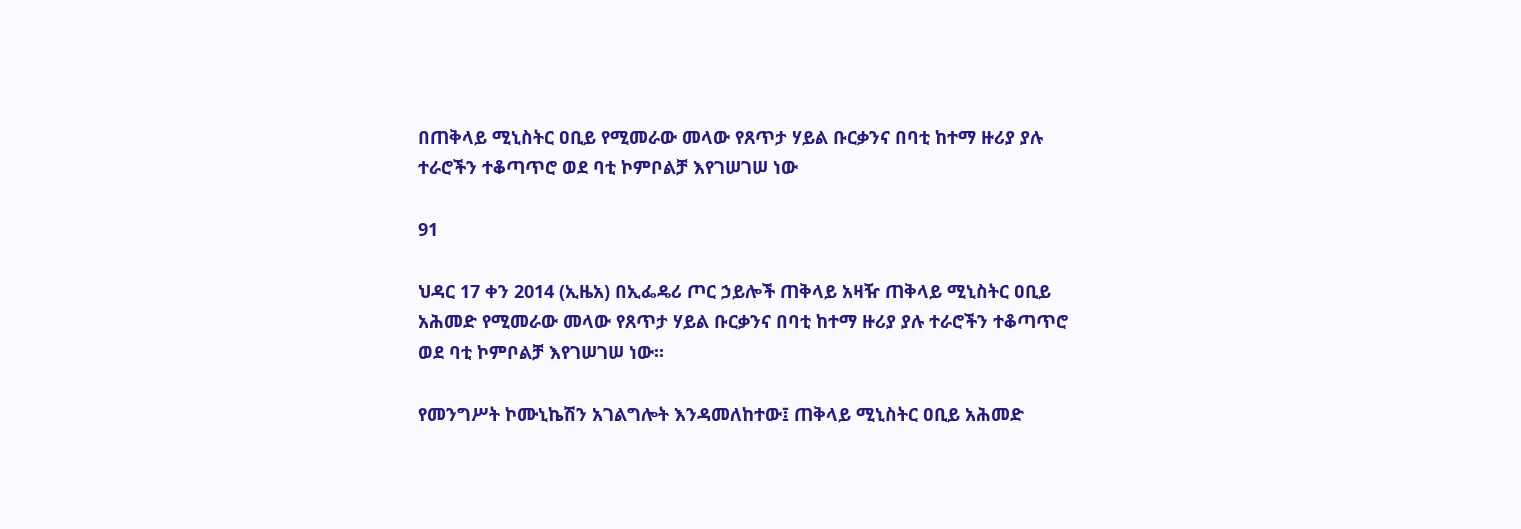በጠቅላይ ሚኒስትር ዐቢይ የሚመራው መላው የጸጥታ ሃይል ቡርቃንና በባቲ ከተማ ዙሪያ ያሉ ተራሮችን ተቆጣጥሮ ወደ ባቲ ኮምቦልቻ እየገሠገሠ ነው

91

ህዳር 17 ቀን 2014 (ኢዜአ) በኢፌዴሪ ጦር ኃይሎች ጠቅላይ አዛዥ ጠቅላይ ሚኒስትር ዐቢይ አሕመድ የሚመራው መላው የጸጥታ ሃይል ቡርቃንና በባቲ ከተማ ዙሪያ ያሉ ተራሮችን ተቆጣጥሮ ወደ ባቲ ኮምቦልቻ እየገሠገሠ ነው።

የመንግሥት ኮሙኒኬሽን አገልግሎት እንዳመለከተው፤ ጠቅላይ ሚኒስትር ዐቢይ አሕመድ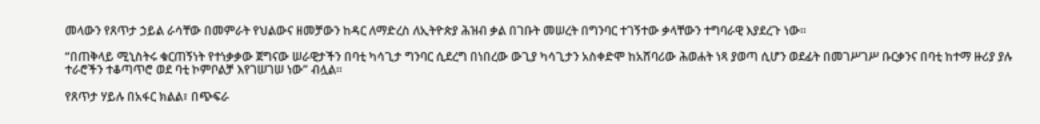መላውን የጸጥታ ኃይል ራሳቸው በመምራት የህልውና ዘመቻውን ከዳር ለማድረስ ለኢትዮጵያ ሕዝብ ቃል በገቡት መሠረት በግንባር ተገኝተው ቃላቸውን ተግባራዊ እያደረጉ ነው።

“በጠቅላይ ሚኒስትሩ ቁርጠኝነት የተነቃቃው ጀግናው ሠራዊታችን በባቲ ካሳጊታ ግንባር ሲደረግ በነበረው ውጊያ ካሳጊታን አስቀድሞ ከአሸባሪው ሕወሐት ነጻ ያወጣ ሲሆን ወደፊት በመገሥገሥ ቡርቃንና በባቲ ከተማ ዙሪያ ያሉ ተራሮችን ተቆጣጥሮ ወደ ባቲ ኮምቦልቻ እየገሠገሠ ነው” ብሏል።

የጸጥታ ሃይሉ በአፋር ክልል፣ በጭፍራ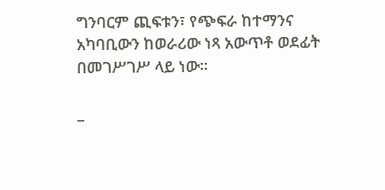ግንባርም ጪፍቱን፣ የጭፍራ ከተማንና አካባቢውን ከወራሪው ነጻ አውጥቶ ወደፊት በመገሥገሥ ላይ ነው።

_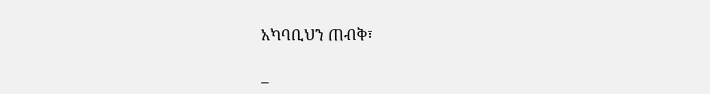አካባቢህን ጠብቅ፣

_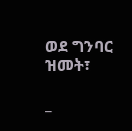ወደ ግንባር ዝመት፣

_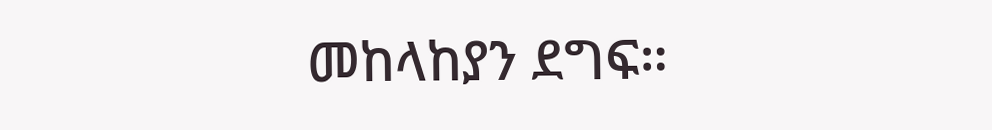መከላከያን ደግፍ።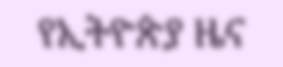የኢትዮጵያ ዜና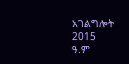አገልግሎት
2015
ዓ.ም